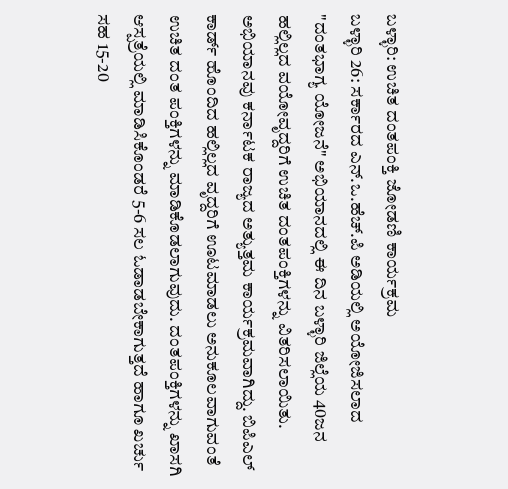ಬಳ್ಳಾರಿ: ಉಚಿತ ದಂತಪಂಕ್ತಿ ಜೋಡಣಿ ಕಾರ್ಯಕ್ರಮ
ಬಳ್ಳಾರಿ 26: ಸರ್ಕಾರದ ಎನ್.ಒ.ಹೆಚ್.ಪಿ ಅಡಿಯಲ್ಲಿ ಅಯೋಜಿಸಲಾದ "ದಂತಭಾಗ್ಯ ಯೋಜನೆ" ಅಭಿಯಾನದಲ್ಲಿ ಈ ದಿನ ಬಳ್ಳಾರಿ ಜಿಲ್ಲೆಯ 40ಜನ ಹಲ್ಲಿಲ್ಲದ ವಯೋವೃದ್ದರಿಗೆ ಉಚಿತ ದಂತಪಂಕ್ತಿಗಳನ್ನು ವಿತರಿಸಲಾಯಿತು.
ಅಭಿಯಾನವು ಕರ್ನಾಟಕ ರಾಜ್ಯದ ಅತ್ಯುತ್ತಮ ಕಾರ್ಯಕ್ರಮವಾಗಿದ್ದು. ಬಿಪಿಎಲ್ ಕಾರ್ಡ್ ಹೊಂದಿದ ಹಲ್ಲಿಲ್ಲದ ವೃದ್ದರಿಗೆ ಊಟಮಾಡಲು ಅನುಕೂಲವಾಗುವಂತೆ ಉಚಿತ ದಂತ ಪಂಕ್ತಿಗಳನ್ನು ಮಾಡಿಕೊಡಲಾಗುವುದು. ದಂತಪಂಕ್ತಿಗಳನ್ನು ಖಾಸಗಿ ಆಸ್ಪತ್ರೆಯಲ್ಲಿ ಮಾಡಿಸಿಕೊಂಡರೆ 5-6 ಸಲ ಓಡಾಡಬೇಕಾಗುತ್ತದೆ ಹಾಗೂ ಖರ್ಚು ಸಹ 15-20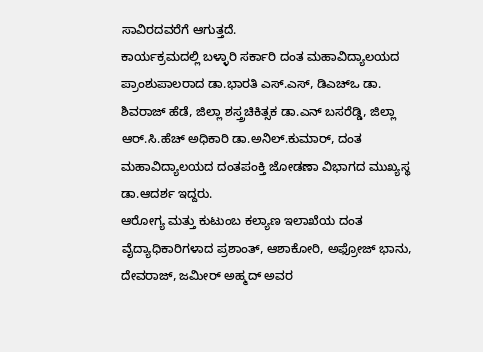ಸಾವಿರದವರೆಗೆ ಆಗುತ್ತದೆ.
ಕಾರ್ಯಕ್ರಮದಲ್ಲಿ ಬಳ್ಳಾರಿ ಸರ್ಕಾರಿ ದಂತ ಮಹಾವಿದ್ಯಾಲಯದ ಪ್ರಾಂಶುಪಾಲರಾದ ಡಾ.ಭಾರತಿ ಎಸ್.ಎಸ್, ಡಿಎಚ್ಒ ಡಾ. ಶಿವರಾಜ್ ಹೆಡೆ, ಜಿಲ್ಲಾ ಶಸ್ತ್ರಚಿಕಿತ್ಸಕ ಡಾ.ಎನ್ ಬಸರೆಡ್ಡಿ, ಜಿಲ್ಲಾ ಆರ್.ಸಿ.ಹೆಚ್ ಅಧಿಕಾರಿ ಡಾ.ಅನಿಲ್.ಕುಮಾರ್, ದಂತ ಮಹಾವಿದ್ಯಾಲಯದ ದಂತಪಂಕ್ತಿ ಜೋಡಣಾ ವಿಭಾಗದ ಮುಖ್ಯಸ್ಥ ಡಾ.ಆದರ್ಶ ಇದ್ದರು.
ಆರೋಗ್ಯ ಮತ್ತು ಕುಟುಂಬ ಕಲ್ಯಾಣ ಇಲಾಖೆಯ ದಂತ ವೈದ್ಯಾಧಿಕಾರಿಗಳಾದ ಪ್ರಶಾಂತ್, ಆಶಾಕೋರಿ, ಅಫ್ರೋಜ್ ಭಾನು, ದೇವರಾಜ್, ಜಮೀರ್ ಅಹ್ಮದ್ ಅವರ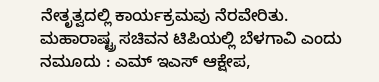ನೇತೃತ್ವದಲ್ಲಿ ಕಾರ್ಯಕ್ರಮವು ನೆರವೇರಿತು.
ಮಹಾರಾಷ್ಟ್ರ ಸಚಿವನ ಟಿಪಿಯಲ್ಲಿ ಬೆಳಗಾವಿ ಎಂದು ನಮೂದು : ಎಮ್ ಇಎಸ್ ಆಕ್ಷೇಪ,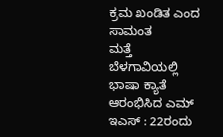ಕ್ರಮ ಖಂಡಿತ ಎಂದ ಸಾಮಂತ
ಮತ್ತೆ ಬೆಳಗಾವಿಯಲ್ಲಿ ಭಾಷಾ ಕ್ಯಾತೆ ಆರಂಭಿಸಿದ ಎಮ್ ಇಎಸ್ : 22ರಂದು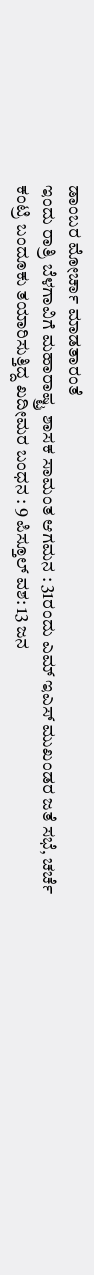ಡಾಂಬರ ಮೋರ್ಚಾ ಮಾಡತಾರಂತೆ
ಇಂದು ರಾತ್ರಿ ಬೆಳಗಾವಿಗೆ ಮಹಾರಾಷ್ಟ್ರ ಶಾಸಕ ಸಾಮಂತ ಆಗಮನ : 31ರಂದು ಎಮ್ ಇಎಸ್ ಮುಖಂಡರ ಜತೆ ಸಭೆ, ಚರ್ಚೆ
ಕಂಟ್ರಿ ಬಂದೂಕು ತಯಾರಿಸುತ್ತಿದ್ದ ಖದೀಮರ ಬಂಧನ : 9 ಪಿಸ್ತೂಲ್ ವಶ: 13 ಜನ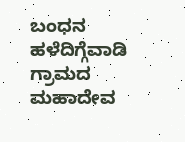ಬಂಧನ
ಹಳೆದಿಗ್ಗೆವಾಡಿ ಗ್ರಾಮದ ಮಹಾದೇವ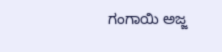ಗಂಗಾಯಿ ಅಜ್ಜ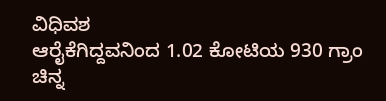ವಿಧಿವಶ
ಆರೈಕೆಗಿದ್ದವನಿಂದ 1.02 ಕೋಟಿಯ 930 ಗ್ರಾಂ ಚಿನ್ನ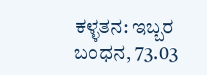ಕಳ್ಳತನ: ಇಬ್ಬರ ಬಂಧನ, 73.03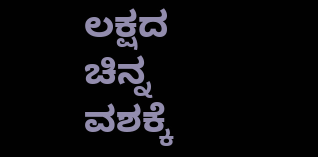ಲಕ್ಷದ ಚಿನ್ನ ವಶಕ್ಕೆ